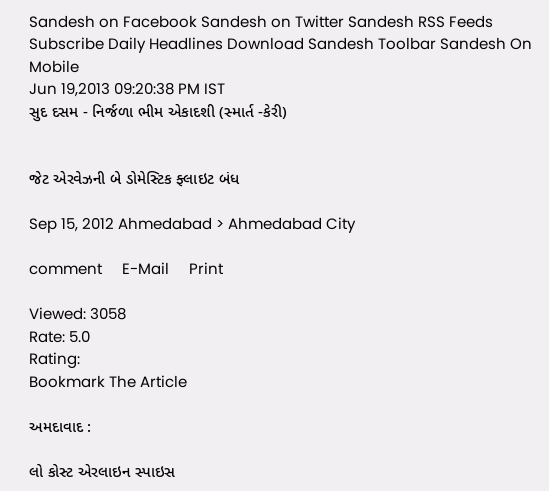Sandesh on Facebook Sandesh on Twitter Sandesh RSS Feeds Subscribe Daily Headlines Download Sandesh Toolbar Sandesh On Mobile
Jun 19,2013 09:20:38 PM IST
સુદ દસમ - નિર્જળા ભીમ એકાદશી (સ્માર્ત -કેરી)


જેટ એરવેઝની બે ડોમેસ્ટિક ફ્લાઇટ બંધ

Sep 15, 2012 Ahmedabad > Ahmedabad City

comment     E-Mail     Print

Viewed: 3058
Rate: 5.0
Rating:
Bookmark The Article

અમદાવાદ :

લો કોસ્ટ એરલાઇન સ્પાઇસ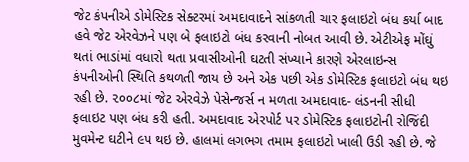જેટ કંપનીએ ડોમેસ્ટિક સેક્ટરમાં અમદાવાદને સાંકળતી ચાર ફલાઇટો બંધ કર્યા બાદ હવે જેટ એરવેઝને પણ બે ફલાઇટો બંધ કરવાની નોબત આવી છે. એટીએફ મોંઘું થતાં ભાડાંમાં વધારો થતા પ્રવાસીઓની ઘટતી સંખ્યાને કારણે એરલાઇન્સ કંપનીઓની સ્થિતિ કથળતી જાય છે અને એક પછી એક ડોમેસ્ટિક ફલાઇટો બંધ થઇ રહી છે. ૨૦૦૮માં જેટ એરવેઝે પેસેન્જર્સ ન મળતા અમદાવાદ- લંડનની સીધી ફલાઇટ પણ બંધ કરી હતી. અમદાવાદ એરપોર્ટ પર ડોમેસ્ટિક ફલાઇટોની રોજિંદી મુવમેન્ટ ઘટીને ૯૫ થઇ છે. હાલમાં લગભગ તમામ ફલાઇટો ખાલી ઉડી રહી છે. જે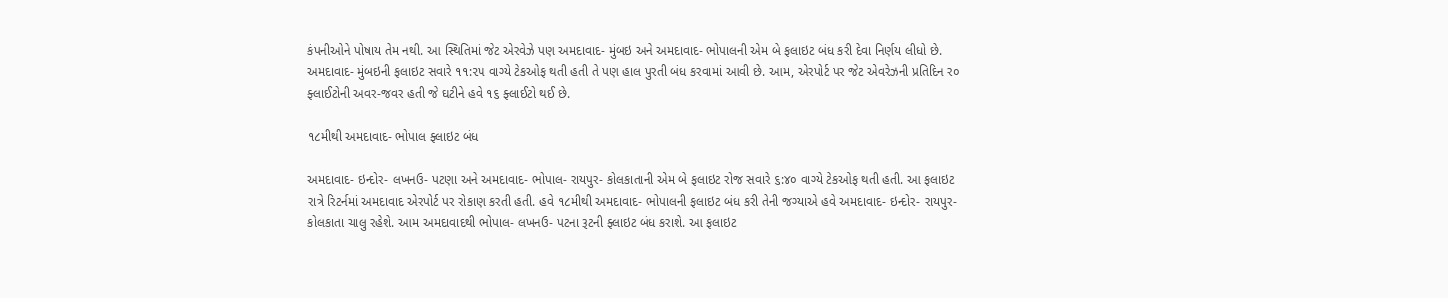કંપનીઓને પોષાય તેમ નથી. આ સ્થિતિમાં જેટ એરવેઝે પણ અમદાવાદ- મુંબઇ અને અમદાવાદ- ભોપાલની એમ બે ફલાઇટ બંધ કરી દેવા નિર્ણય લીધો છે. અમદાવાદ- મુંબઇની ફલાઇટ સવારે ૧૧:૨૫ વાગ્યે ટેકઓફ થતી હતી તે પણ હાલ પુરતી બંધ કરવામાં આવી છે. આમ, એરપોર્ટ પર જેટ એવરેઝની પ્રતિદિન ર૦ ફ્લાઈટોની અવર-જવર હતી જે ઘટીને હવે ૧૬ ફ્લાઈટો થઈ છે.

૧૮મીથી અમદાવાદ- ભોપાલ ફ્લાઇટ બંધ

અમદાવાદ- ઇન્દોર- લખનઉ- પટણા અને અમદાવાદ- ભોપાલ- રાયપુર- કોલકાતાની એમ બે ફલાઇટ રોજ સવારે ૬:૪૦ વાગ્યે ટેકઓફ થતી હતી. આ ફલાઇટ રાત્રે રિટર્નમાં અમદાવાદ એરપોર્ટ પર રોકાણ કરતી હતી. હવે ૧૮મીથી અમદાવાદ- ભોપાલની ફલાઇટ બંધ કરી તેની જગ્યાએ હવે અમદાવાદ- ઇન્દોર- રાયપુર- કોલકાતા ચાલુ રહેશે. આમ અમદાવાદથી ભોપાલ- લખનઉ- પટના રૂટની ફ્લાઇટ બંધ કરાશે. આ ફલાઇટ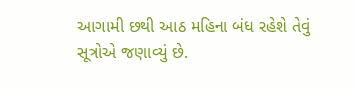આગામી છથી આઠ મહિના બંધ રહેશે તેવું સૂત્રોએ જણાવ્યું છે.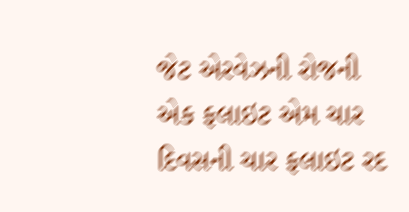જેટ એરવેઝની રોજની એક ફલાઇટ એમ ચાર દિવસની ચાર ફલાઇટ રદ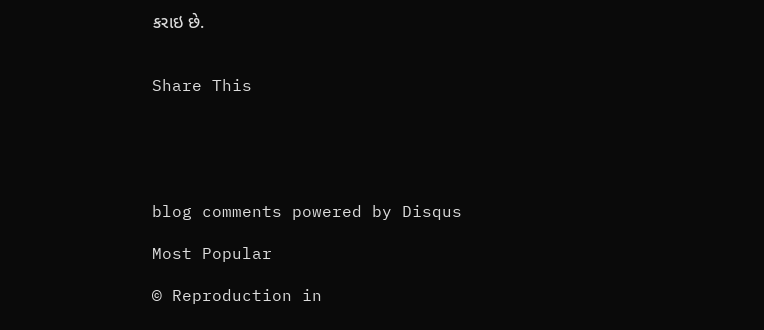કરાઇ છે.


Share This





blog comments powered by Disqus

Most Popular

© Reproduction in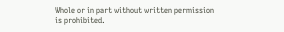Whole or in part without written permission is prohibited.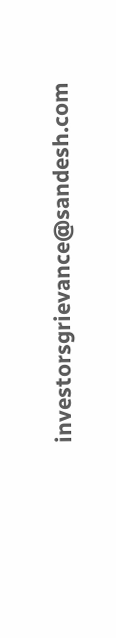investorsgrievance@sandesh.com